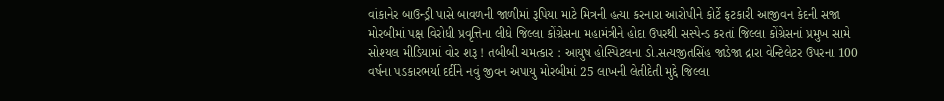વાંકાનેર બાઉન્ડ્રી પાસે બાવળની જાળીમાં રૂપિયા માટે મિત્રની હત્યા કરનારા આરોપીને કોર્ટે ફટકારી આજીવન કેદની સજા મોરબીમાં પક્ષ વિરોધી પ્રવૃત્તિના લીધે જિલ્લા કોંગ્રેસના મહામંત્રીને હોદા ઉપરથી સસ્પેન્ડ કરતાં જિલ્લા કોંગ્રેસનાં પ્રમુખ સામે સોશ્યલ મીડિયામાં વોર શરૂ ! તબીબી ચમત્કાર : આયુષ હોસ્પિટલના ડો.સત્યજીતસિંહ જાડેજા દ્રારા વેન્ટિલેટર ઉપરના 100 વર્ષના પડકારભર્યા દર્દીને નવું જીવન અપાયુ મોરબીમાં 25 લાખની લેતીદેતી મુદ્દે જિલ્લા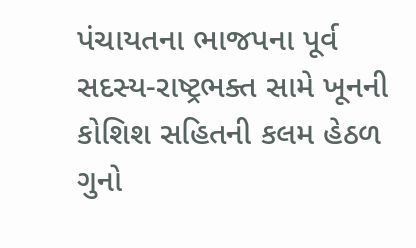પંચાયતના ભાજપના પૂર્વ સદસ્ય-રાષ્ટ્રભક્ત સામે ખૂનની કોશિશ સહિતની કલમ હેઠળ ગુનો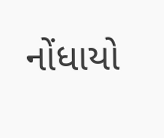નોંધાયો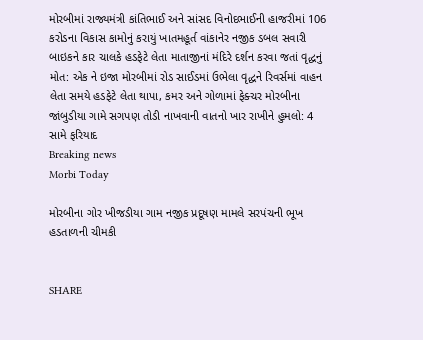મોરબીમાં રાજ્યમંત્રી કાંતિભાઈ અને સાંસદ વિનોદભાઈની હાજરીમાં 106 કરોડના વિકાસ કામોનું કરાયું ખાતમહૂર્ત વાંકાનેર નજીક ડબલ સવારી બાઇકને કાર ચાલકે હડફેટે લેતા માતાજીનાં મંદિરે દર્શન કરવા જતાં વૃદ્ધનું મોત: એક ને ઇજા મોરબીમાં રોડ સાઈડમાં ઉભેલા વૃદ્ધને રિવર્સમાં વાહન લેતા સમયે હડફેટે લેતા થાપા, કમર અને ગોળામાં ફેક્ચર મોરબીના જાંબુડીયા ગામે સગપણ તોડી નાખવાની વાતનો ખાર રાખીને હુમલો: 4 સામે ફરિયાદ
Breaking news
Morbi Today

મોરબીના ગોર ખીજડીયા ગામ નજીક પ્રદૂષણ મામલે સરપંચની ભૂખ હડતાળની ચીમકી


SHARE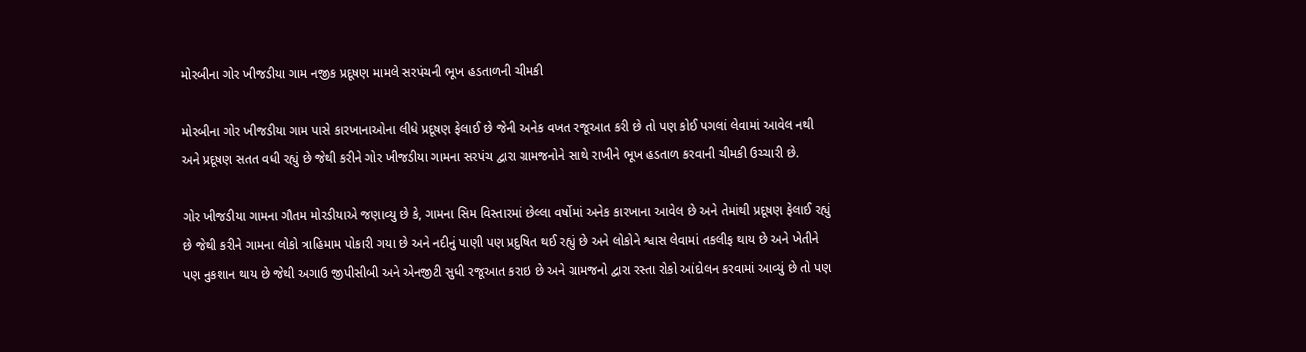મોરબીના ગોર ખીજડીયા ગામ નજીક પ્રદૂષણ મામલે સરપંચની ભૂખ હડતાળની ચીમકી

મોરબીના ગોર ખીજડીયા ગામ પાસે કારખાનાઓના લીધે પ્રદૂષણ ફેલાઈ છે જેની અનેક વખત રજૂઆત કરી છે તો પણ કોઈ પગલાં લેવામાં આવેલ નથી અને પ્રદૂષણ સતત વધી રહ્યું છે જેથી કરીને ગોર ખીજડીયા ગામના સરપંચ દ્વારા ગ્રામજનોને સાથે રાખીને ભૂખ હડતાળ કરવાની ચીમકી ઉચ્ચારી છે.

ગોર ખીજડીયા ગામના ગૌતમ મોરડીયાએ જણાવ્યુ છે કે, ગામના સિમ વિસ્તારમાં છેલ્લા વર્ષોમાં અનેક કારખાના આવેલ છે અને તેમાંથી પ્રદૂષણ ફેલાઈ રહ્યું છે જેથી કરીને ગામના લોકો ત્રાહિમામ પોકારી ગયા છે અને નદીનું પાણી પણ પ્રદુષિત થઈ રહ્યું છે અને લોકોને શ્વાસ લેવામાં તકલીફ થાય છે અને ખેતીને પણ નુકશાન થાય છે જેથી અગાઉ જીપીસીબી અને એનજીટી સુધી રજૂઆત કરાઇ છે અને ગ્રામજનો દ્વારા રસ્તા રોકો આંદોલન કરવામાં આવ્યું છે તો પણ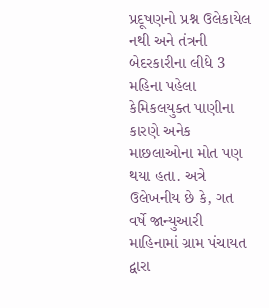પ્રદૂષણનો પ્રશ્ન ઉલેકાયેલ નથી અને તંત્રની બેદરકારીના લીધે 3 મહિના પહેલા કેમિકલયુક્ત પાણીના કારણે અનેક માછલાઓના મોત પણ થયા હતા. અત્રે ઉલેખનીય છે કે, ગત વર્ષે જાન્યુઆરી માહિનામાં ગ્રામ પંચાયત દ્વારા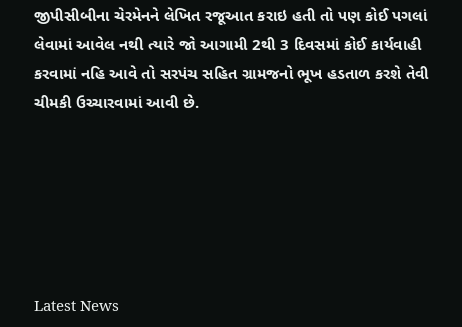જીપીસીબીના ચેરમેનને લેખિત રજૂઆત કરાઇ હતી તો પણ કોઈ પગલાં લેવામાં આવેલ નથી ત્યારે જો આગામી 2થી 3 દિવસમાં કોઈ કાર્યવાહી કરવામાં નહિ આવે તો સરપંચ સહિત ગ્રામજનો ભૂખ હડતાળ કરશે તેવી ચીમકી ઉચ્ચારવામાં આવી છે.






Latest News